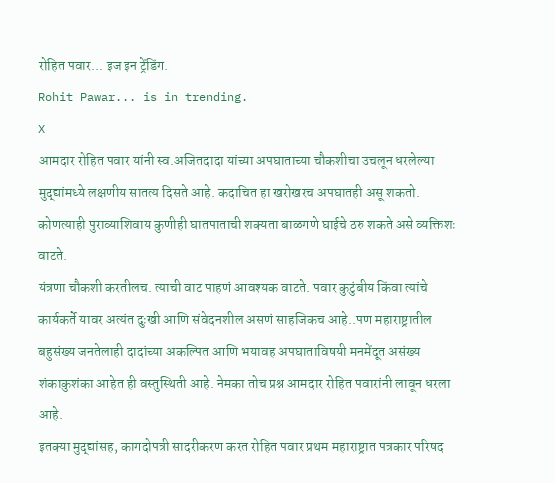रोहित पवार... इज इन ट्रेंडिंग.
Rohit Pawar... is in trending.
X
आमदार रोहित पवार यांनी स्व.अजितदादा यांच्या अपघाताच्या चौकशीचा उचलून धरलेल्या मुद्द्यांमध्ये लक्षणीय सातत्य दिसते आहे. कदाचित हा खरोखरच अपघातही असू शकतो. कोणत्याही पुराव्याशिवाय कुणीही घातपाताची शक्यता बाळगणे घाईचे ठरु शकते असे व्यक्तिशः वाटते.
यंत्रणा चौकशी करतीलच. त्याची वाट पाहणं आवश्यक वाटते. पवार कुटुंबीय किंवा त्यांचे कार्यकर्ते यावर अत्यंत दुःखी आणि संवेदनशील असणं साहजिकच आहे..पण महाराष्ट्रातील बहुसंख्य जनतेलाही दादांच्या अकल्पित आणि भयावह अपघाताविषयी मनमेंदूत असंख्य शंकाकुशंका आहेत ही वस्तुस्थिती आहे. नेमका तोच प्रश्न आमदार रोहित पवारांनी लावून धरला आहे.
इतक्या मुद्द्यांसह, कागदोपत्री सादरीकरण करत रोहित पवार प्रथम महाराष्ट्रात पत्रकार परिषद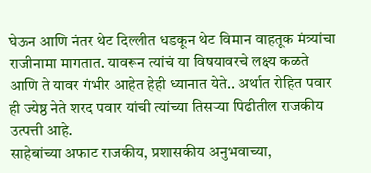घेऊन आणि नंतर थेट दिल्लीत धडकून थेट विमान वाहतूक मंत्र्यांचा राजीनामा मागतात. यावरून त्यांचं या विषयावरचे लक्ष्य कळते आणि ते यावर गंभीर आहेत हेही ध्यानात येते.. अर्थात रोहित पवार ही ज्येष्ठ नेते शरद पवार यांची त्यांच्या तिसऱ्या पिढीतील राजकीय उत्पत्ती आहे.
साहेबांच्या अफाट राजकीय, प्रशासकीय अनुभवाच्या,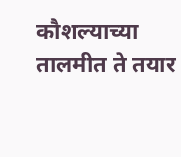कौशल्याच्या तालमीत ते तयार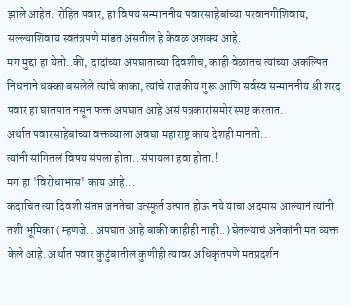झाले आहेत. रोहित पवार, हा विषय सन्माननीय पवारसाहेबांच्या परवानगीशिवाय, सल्ल्याशिवाय स्वतंत्रपणे मांडत असतील हे केवळ अशक्य आहे.
मग मुद्दा हा येतो..की, दादांच्या अपघाताच्या दिवशीच, काही वेळातच त्यांच्या अकल्पित निधनाने धक्का बसलेले त्यांचे काका, त्यांचे राजकीय गुरू आणि सर्वस्व सन्माननीय श्री शरद पवार हा घातपात नसून फक्त अपघात आहे असं पत्रकारांसमोर स्पष्ट करतात.
अर्थात पवारसाहेबांच्या वक्तव्याला अवघा महाराष्ट्र काय देशही मानतो..
त्यांनी सांगितलं विषय संपला होता.. संपायला हवा होता.!
मग हा 'विरोधाभास' काय आहे...
कदाचित त्या दिवशी संतप्त जनतेचा उत्स्फूर्त उत्पात होऊ नये याचा अदमास आल्यानं त्यांनी तशी भूमिका ( म्हणजे.. अपघात आहे बाकी काहीही नाही..) घेतल्याचं अनेकांनी मत व्यक्त केले आहे. अर्थात पवार कुटुंबातील कुणीही त्यावर अधिकृतपणे मतप्रदर्शन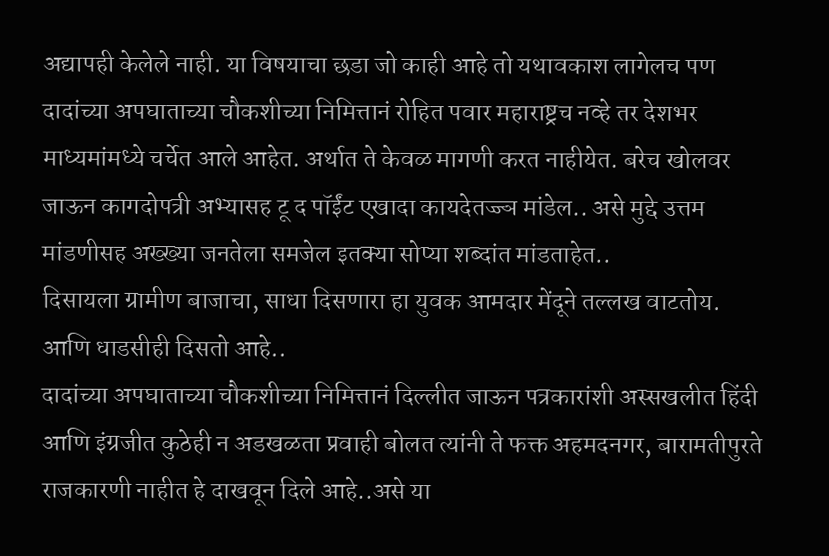अद्यापही केलेले नाही. या विषयाचा छडा जो काही आहे तो यथावकाश लागेलच पण दादांच्या अपघाताच्या चौकशीच्या निमित्तानं रोहित पवार महाराष्ट्रच नव्हे तर देशभर माध्यमांमध्ये चर्चेत आले आहेत. अर्थात ते केवळ मागणी करत नाहीयेत. बरेच खोलवर जाऊन कागदोपत्री अभ्यासह टू द पॉईंट एखादा कायदेतज्ज्ञ मांडेल.. असे मुद्दे उत्तम मांडणीसह अख्ख्या जनतेला समजेल इतक्या सोप्या शब्दांत मांडताहेत..
दिसायला ग्रामीण बाजाचा, साधा दिसणारा हा युवक आमदार मेंदूने तल्लख वाटतोय. आणि धाडसीही दिसतो आहे..
दादांच्या अपघाताच्या चौकशीच्या निमित्तानं दिल्लीत जाऊन पत्रकारांशी अस्सखलीत हिंदी आणि इंग्रजीत कुठेही न अडखळता प्रवाही बोलत त्यांनी ते फक्त अहमदनगर, बारामतीपुरते राजकारणी नाहीत हे दाखवून दिले आहे..असे या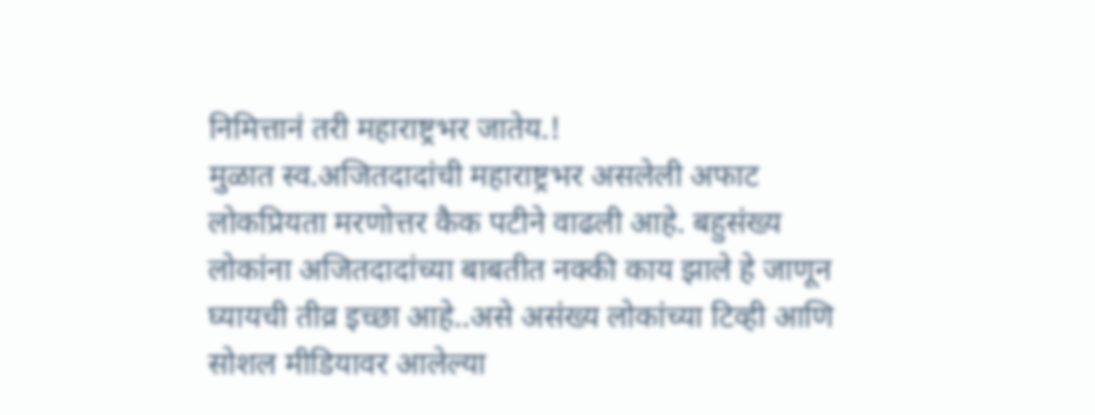निमित्तानं तरी महाराष्ट्रभर जातेय.!
मुळात स्व.अजितदादांची महाराष्ट्रभर असलेली अफाट लोकप्रियता मरणोत्तर कैक पटीने वाढली आहे. बहुसंख्य लोकांना अजितदादांच्या बाबतीत नक्की काय झाले हे जाणून घ्यायची तीव्र इच्छा आहे..असे असंख्य लोकांच्या टिव्ही आणि सोशल मीडियावर आलेल्या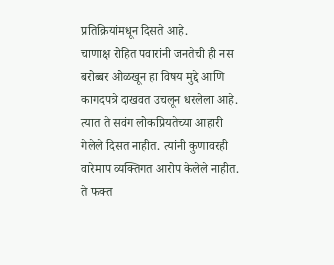प्रतिक्रियांमधून दिसते आहे.
चाणाक्ष रोहित पवारांनी जनतेची ही नस बरोब्बर ओळखून हा विषय मुद्दे आणि कागदपत्रे दाखवत उचलून धरलेला आहे.
त्यात ते सवंग लोकप्रियतेच्या आहारी गेलेले दिसत नाहीत. त्यांनी कुणावरही वारेमाप व्यक्तिगत आरोप केलेले नाहीत. ते फक्त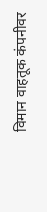विमान वाहतूक कंपनीवर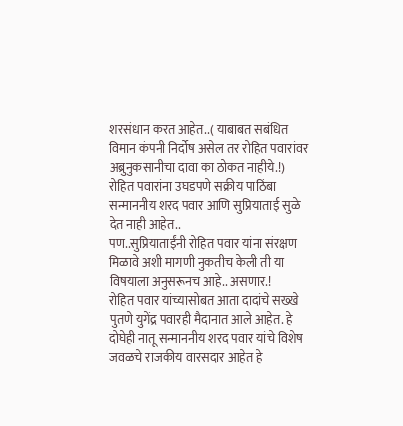शरसंधान करत आहेत..( याबाबत सबंधित विमान कंपनी निर्दोष असेल तर रोहित पवारांवर अब्रुनुकसानीचा दावा का ठोकत नाहीये.!)
रोहित पवारांना उघडपणे सक्रीय पाठिंबा सन्माननीय शरद पवार आणि सुप्रियाताई सुळे देत नाही आहेत..
पण..सुप्रियाताईंनी रोहित पवार यांना संरक्षण मिळावे अशी मागणी नुकतीच केली ती या विषयाला अनुसरूनच आहे.. असणार.!
रोहित पवार यांच्यासोबत आता दादांचे सख्खे पुतणे युगेंद्र पवारही मैदानात आले आहेत. हे दोघेही नातू सन्माननीय शरद पवार यांचे विशेष जवळचे राजकीय वारसदार आहेत हे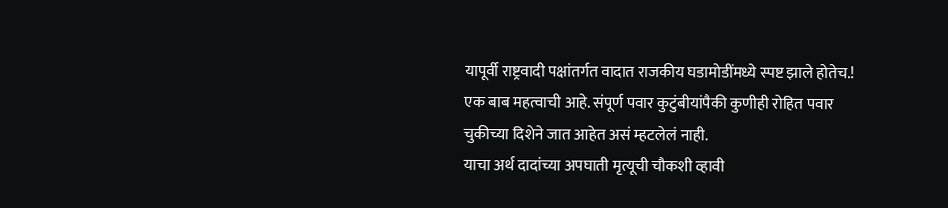यापूर्वी राष्ट्रवादी पक्षांतर्गत वादात राजकीय घडामोडींमध्ये स्पष्ट झाले होतेच.!
एक बाब महत्वाची आहे. संपूर्ण पवार कुटुंबीयांपैकी कुणीही रोहित पवार चुकीच्या दिशेने जात आहेत असं म्हटलेलं नाही.
याचा अर्थ दादांच्या अपघाती मृत्यूची चौकशी व्हावी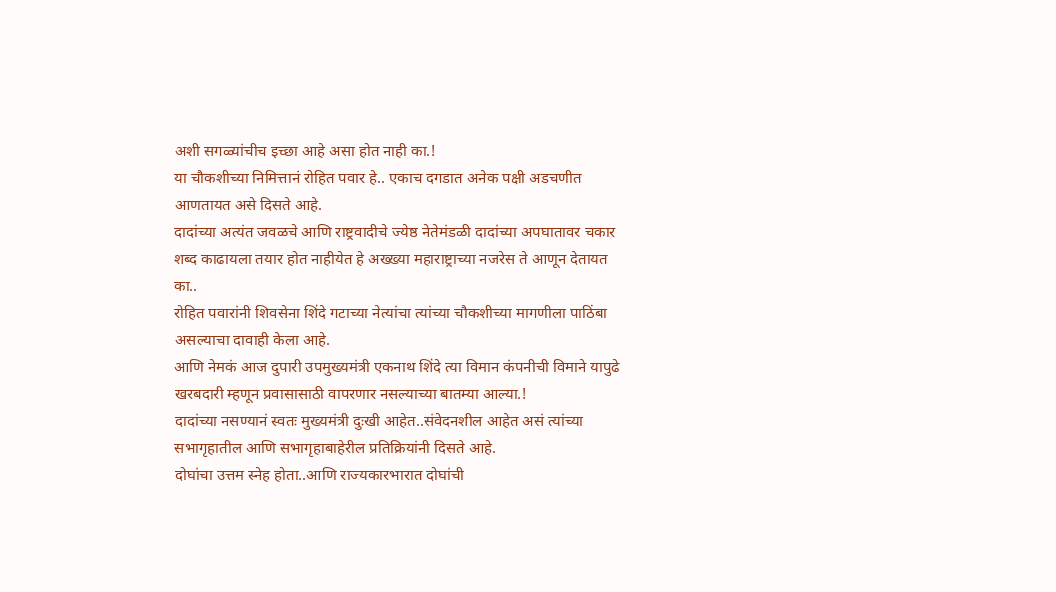अशी सगळ्यांचीच इच्छा आहे असा होत नाही का.!
या चौकशीच्या निमित्तानं रोहित पवार हे.. एकाच दगडात अनेक पक्षी अडचणीत आणतायत असे दिसते आहे.
दादांच्या अत्यंत जवळचे आणि राष्ट्रवादीचे ज्येष्ठ नेतेमंडळी दादांच्या अपघातावर चकार शब्द काढायला तयार होत नाहीयेत हे अख्ख्या महाराष्ट्राच्या नजरेस ते आणून देतायत का..
रोहित पवारांनी शिवसेना शिंदे गटाच्या नेत्यांचा त्यांच्या चौकशीच्या मागणीला पाठिंबा असल्याचा दावाही केला आहे.
आणि नेमकं आज दुपारी उपमुख्यमंत्री एकनाथ शिंदे त्या विमान कंपनीची विमाने यापुढे खरबदारी म्हणून प्रवासासाठी वापरणार नसल्याच्या बातम्या आल्या.!
दादांच्या नसण्यानं स्वतः मुख्यमंत्री दुःखी आहेत..संवेदनशील आहेत असं त्यांच्या सभागृहातील आणि सभागृहाबाहेरील प्रतिक्रियांनी दिसते आहे.
दोघांचा उत्तम स्नेह होता..आणि राज्यकारभारात दोघांची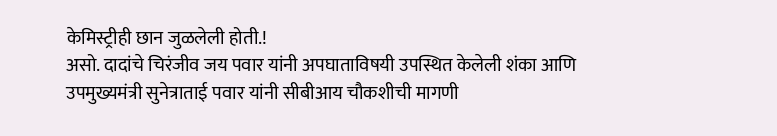केमिस्ट्रीही छान जुळलेली होती.!
असो. दादांचे चिरंजीव जय पवार यांनी अपघाताविषयी उपस्थित केलेली शंका आणि उपमुख्यमंत्री सुनेत्राताई पवार यांनी सीबीआय चौकशीची मागणी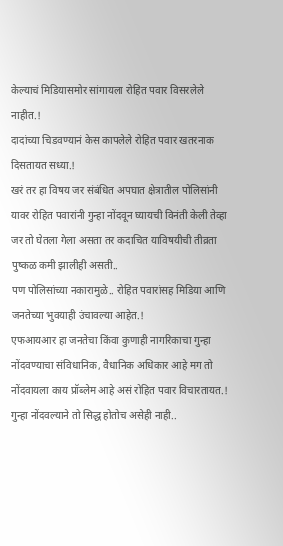केल्याचं मिडियासमोर सांगायला रोहित पवार विसरलेले नाहीत.!
दादांच्या चिडवण्यानं केस कापलेले रोहित पवार खतरनाक दिसतायत सध्या.!
खरं तर हा विषय जर संबंधित अपघात क्षेत्रातील पोलिसांनी यावर रोहित पवारांनी गुन्हा नोंदवून घ्यायची विनंती केली तेव्हा जर तो घेतला गेला असता तर कदाचित याविषयीची तीव्रता पुष्कळ कमी झालीही असती..
पण पोलिसांच्या नकारामुळे.. रोहित पवारांसह मिडिया आणि जनतेच्या भुवयाही उंचावल्या आहेत.!
एफआयआर हा जनतेचा किंवा कुणाही नागरिकाचा गुन्हा नोंदवण्याचा संविधानिक, वैधानिक अधिकार आहे मग तो नोंदवायला काय प्रॉब्लेम आहे असं रोहित पवार विचारतायत.!
गुन्हा नोंदवल्याने तो सिद्ध होतोच असेही नाही..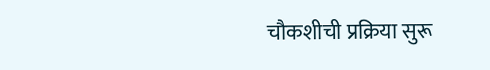चौकशीची प्रक्रिया सुरू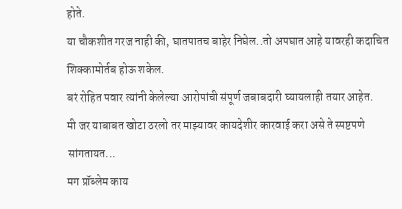होते.
या चौकशीत गरज नाही की, घातपातच बाहेर निघेल..तो अपघात आहे यावरही कदाचित शिक्कामोर्तब होऊ शकेल.
बरं रोहित पवार त्यांनी केलेल्या आरोपांची संपूर्ण जबाबदारी घ्यायलाही तयार आहेत.
मी जर याबाबत खोटा ठरलो तर माझ्यावर कायदेशीर कारवाई करा असे ते स्पष्टपणे सांगतायत...
मग प्रॉब्लेम काय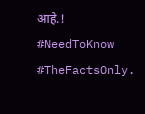आहे.!
#NeedToKnow
#TheFactsOnly.